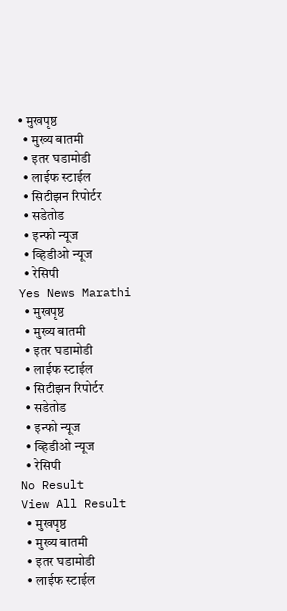• मुखपृष्ठ
  • मुख्य बातमी
  • इतर घडामोडी
  • लाईफ स्टाईल
  • सिटीझन रिपोर्टर
  • सडेतोड
  • इन्फो न्यूज
  • व्हिडीओ न्यूज
  • रेसिपी
Yes News Marathi
  • मुखपृष्ठ
  • मुख्य बातमी
  • इतर घडामोडी
  • लाईफ स्टाईल
  • सिटीझन रिपोर्टर
  • सडेतोड
  • इन्फो न्यूज
  • व्हिडीओ न्यूज
  • रेसिपी
No Result
View All Result
  • मुखपृष्ठ
  • मुख्य बातमी
  • इतर घडामोडी
  • लाईफ स्टाईल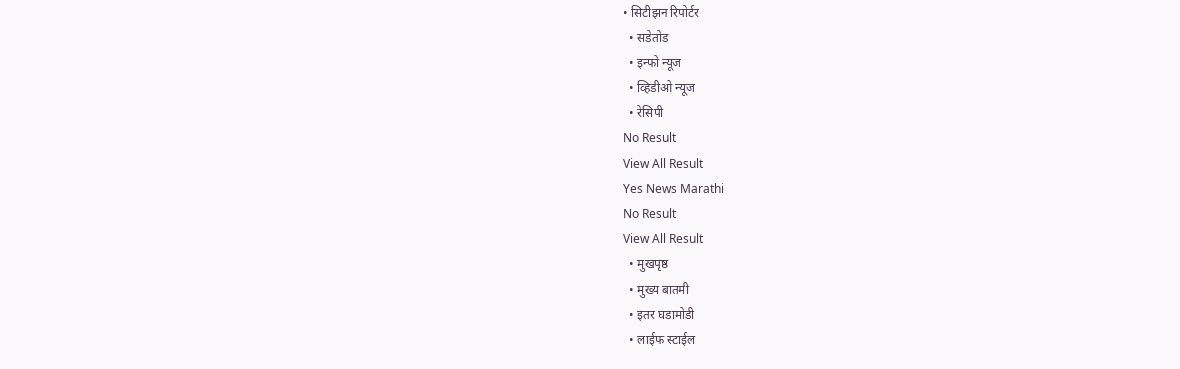• सिटीझन रिपोर्टर
  • सडेतोड
  • इन्फो न्यूज
  • व्हिडीओ न्यूज
  • रेसिपी
No Result
View All Result
Yes News Marathi
No Result
View All Result
  • मुखपृष्ठ
  • मुख्य बातमी
  • इतर घडामोडी
  • लाईफ स्टाईल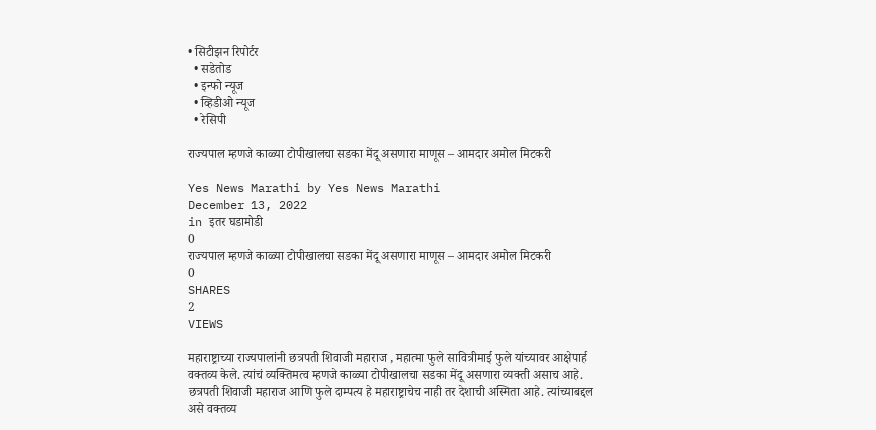• सिटीझन रिपोर्टर
  • सडेतोड
  • इन्फो न्यूज
  • व्हिडीओ न्यूज
  • रेसिपी

राज्यपाल म्हणजे काळ्या टोपीखालचा सडका मेंदू असणारा माणूस – आमदार अमोल मिटकरी

Yes News Marathi by Yes News Marathi
December 13, 2022
in इतर घडामोडी
0
राज्यपाल म्हणजे काळ्या टोपीखालचा सडका मेंदू असणारा माणूस – आमदार अमोल मिटकरी
0
SHARES
2
VIEWS

महाराष्ट्राच्या राज्यपालांनी छत्रपती शिवाजी महाराज , महात्मा फुले सावित्रीमाई फुले यांच्यावर आक्षेपार्ह वक्तव्य केले. त्यांचं व्यक्तिमत्व म्हणजे काळ्या टोपीखालचा सडका मेंदू असणारा व्यक्ती असाच आहे. छत्रपती शिवाजी महाराज आणि फुले दाम्पत्य हे महाराष्ट्राचेच नाही तर देशाची अस्मिता आहे. त्यांच्याबद्दल असे वक्तव्य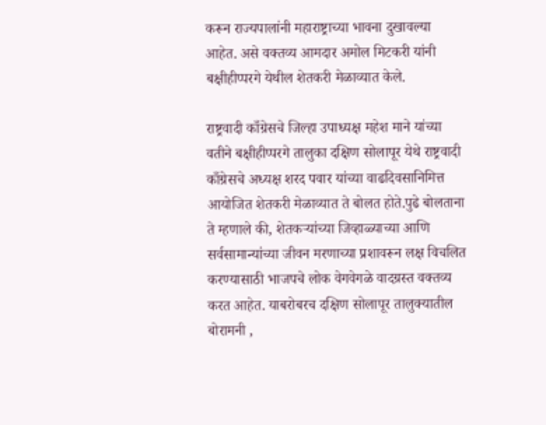करून राज्यपालांनी महाराष्ट्राच्या भावना दुखावल्या आहेत. असे वक्तव्य आमदार अमोल मिटकरी यांनी बक्षीहीप्परगे येथील शेतकरी मेळाव्यात केले.

राष्ट्रवादी काँग्रेसचे जिल्हा उपाध्यक्ष महेश माने यांच्या वतीने बक्षीहीप्परगे तालुका दक्षिण सोलापूर येथे राष्ट्रवादी काँग्रेसचे अध्यक्ष शरद पवार यांच्या वाढदिवसानिमित्त आयोजित शेतकरी मेळाव्यात ते बोलत होते.पुढे बोलताना ते म्हणाले की, शेतकऱ्यांच्या जिव्हाळ्याच्या आणि सर्वसामान्यांच्या जीवन मरणाच्या प्रशावरून लक्ष विचलित करण्यासाठी भाजपचे लोक वेगवेगळे वादग्रस्त वक्तव्य करत आहेत. याबरोबरच दक्षिण सोलापूर तालुक्यातील बोरामनी ,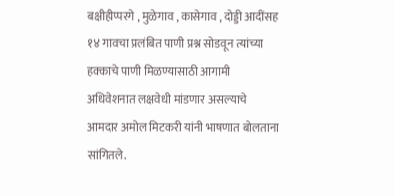बक्षीहीप्परगे , मुळेगाव , कासेगाव , दोड्डी आदींसह १४ गावचा प्रलंबित पाणी प्रश्न सोडवून त्यांच्या हक्काचे पाणी मिळण्यासाठी आगामी अधिवेशनात लक्षवेधी मांडणार असल्याचे आमदार अमोल मिटकरी यांनी भाषणात बोलताना सांगितले.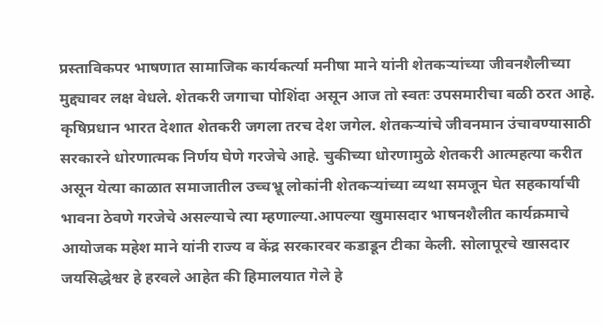प्रस्ताविकपर भाषणात सामाजिक कार्यकर्त्या मनीषा माने यांनी शेतकऱ्यांच्या जीवनशैलीच्या मुद्द्यावर लक्ष वेधले. शेतकरी जगाचा पोशिंदा असून आज तो स्वतः उपसमारीचा बळी ठरत आहे. कृषिप्रधान भारत देशात शेतकरी जगला तरच देश जगेल. शेतकऱ्यांचे जीवनमान उंचावण्यासाठी सरकारने धोरणात्मक निर्णय घेणे गरजेचे आहे. चुकीच्या धोरणामुळे शेतकरी आत्महत्या करीत असून येत्या काळात समाजातील उच्चभ्रू लोकांनी शेतकऱ्यांच्या व्यथा समजून घेत सहकार्याची भावना ठेवणे गरजेचे असल्याचे त्या म्हणाल्या.आपल्या खुमासदार भाषनशैलीत कार्यक्रमाचे आयोजक महेश माने यांनी राज्य व केंद्र सरकारवर कडाडून टीका केली. सोलापूरचे खासदार जयसिद्धेश्वर हे हरवले आहेत की हिमालयात गेले हे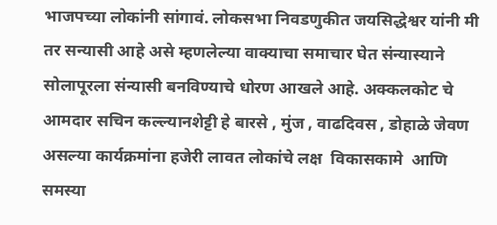भाजपच्या लोकांनी सांगावं. लोकसभा निवडणुकीत जयसिद्धेश्वर यांनी मी तर सन्यासी आहे असे म्हणलेल्या वाक्याचा समाचार घेत संन्यास्याने सोलापूरला संन्यासी बनविण्याचे धोरण आखले आहे. अक्कलकोट चे आमदार सचिन कल्ल्यानशेट्टी हे बारसे , मुंज , वाढदिवस , डोहाळे जेवण असल्या कार्यक्रमांना हजेरी लावत लोकांचे लक्ष  विकासकामे  आणि समस्या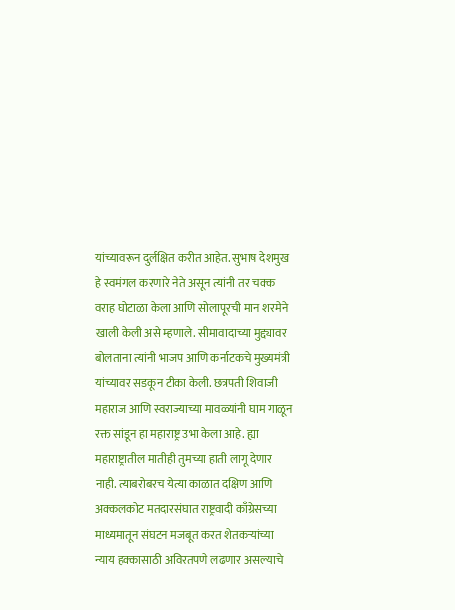यांच्यावरून दुर्लक्षित करीत आहेत. सुभाष देशमुख हे स्वमंगल करणारे नेते असून त्यांनी तर चक्क वराह घोटाळा केला आणि सोलापूरची मान शरमेने खाली केली असे म्हणाले. सीमावादाच्या मुद्द्यावर बोलताना त्यांनी भाजप आणि कर्नाटकचे मुख्यमंत्री यांच्यावर सडकून टीका केली. छत्रपती शिवाजी महाराज आणि स्वराज्याच्या मावळ्यांनी घाम गाळून रक्त सांडून हा महाराष्ट्र उभा केला आहे. ह्या महाराष्ट्रातील मातीही तुमच्या हाती लागू देणार नाही. त्याबरोबरच येत्या काळात दक्षिण आणि अक्कलकोट मतदारसंघात राष्ट्रवादी काँग्रेसच्या माध्यमातून संघटन मजबूत करत शेतकऱ्यांच्या न्याय हक्कासाठी अविरतपणे लढणार असल्याचे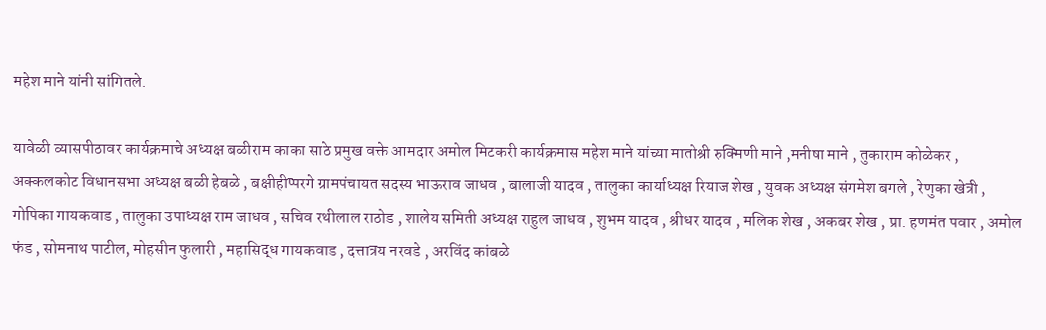महेश माने यांनी सांगितले.

यावेळी व्यासपीठावर कार्यक्रमाचे अध्यक्ष बळीराम काका साठे प्रमुख वक्ते आमदार अमोल मिटकरी कार्यक्रमास महेश माने यांच्या मातोश्री रुक्मिणी माने ,मनीषा माने , तुकाराम कोळेकर , अक्कलकोट विधानसभा अध्यक्ष बळी हेबळे , बक्षीहीप्परगे ग्रामपंचायत सदस्य भाऊराव जाधव , बालाजी यादव , तालुका कार्याध्यक्ष रियाज शेख , युवक अध्यक्ष संगमेश बगले , रेणुका खेत्री , गोपिका गायकवाड , तालुका उपाध्यक्ष राम जाधव , सचिव रथीलाल राठोड , शालेय समिती अध्यक्ष राहुल जाधव , शुभम यादव , श्रीधर यादव , मलिक शेख , अकबर शेख , प्रा. हणमंत पवार , अमोल फंड , सोमनाथ पाटील, मोहसीन फुलारी , महासिद्ध गायकवाड , दत्तात्रय नरवडे , अरविंद कांबळे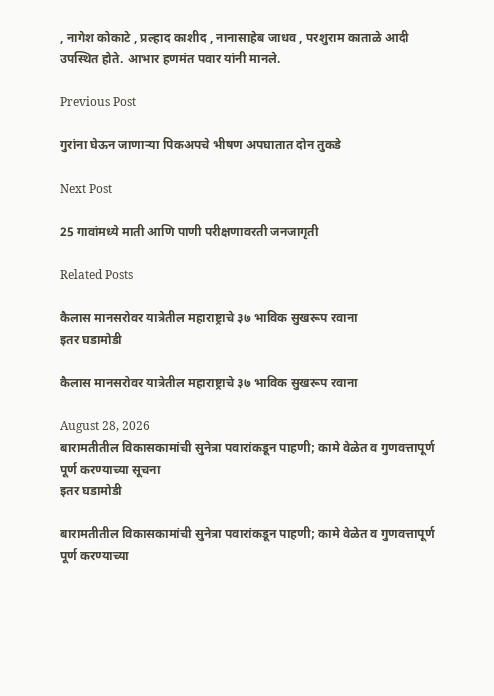, नागेश कोकाटे , प्रल्हाद काशीद , नानासाहेब जाधव , परशुराम काताळे आदी उपस्थित होते. आभार हणमंत पवार यांनी मानले.

Previous Post

गुरांना घेऊन जाणाऱ्या पिकअपचे भीषण अपघातात दोन तुकडे

Next Post

25 गावांमध्ये माती आणि पाणी परीक्षणावरती जनजागृती

Related Posts

कैलास मानसरोवर यात्रेतील महाराष्ट्राचे ३७ भाविक सुखरूप रवाना
इतर घडामोडी

कैलास मानसरोवर यात्रेतील महाराष्ट्राचे ३७ भाविक सुखरूप रवाना

August 28, 2026
बारामतीतील विकासकामांची सुनेत्रा पवारांकडून पाहणी; कामे वेळेत व गुणवत्तापूर्ण पूर्ण करण्याच्या सूचना
इतर घडामोडी

बारामतीतील विकासकामांची सुनेत्रा पवारांकडून पाहणी; कामे वेळेत व गुणवत्तापूर्ण पूर्ण करण्याच्या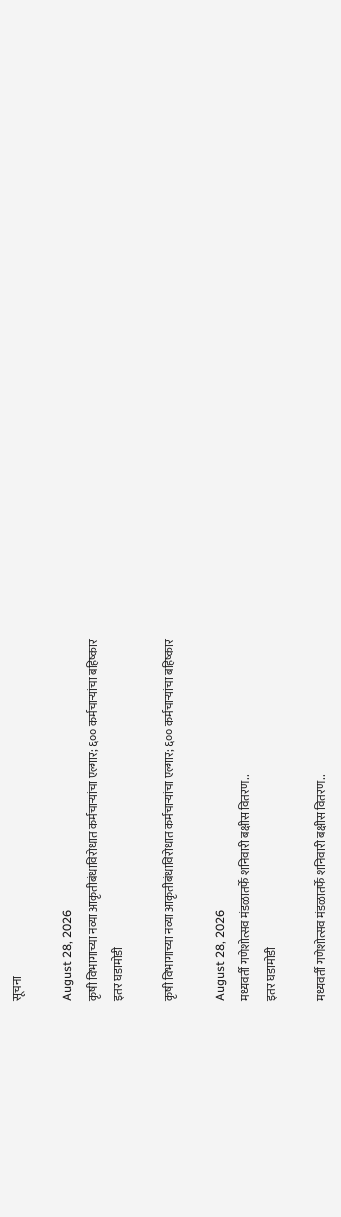सूचना

August 28, 2026
कृषी विभागाच्या नव्या आकृतीबंधाविरोधात कर्मचाऱ्यांचा एल्गार; ६०० कर्मचाऱ्यांचा बहिष्कार
इतर घडामोडी

कृषी विभागाच्या नव्या आकृतीबंधाविरोधात कर्मचाऱ्यांचा एल्गार; ६०० कर्मचाऱ्यांचा बहिष्कार

August 28, 2026
मध्यवर्ती गणेशोत्सव मंडळातर्फे शनिवारी बक्षीस वितरण..
इतर घडामोडी

मध्यवर्ती गणेशोत्सव मंडळातर्फे शनिवारी बक्षीस वितरण..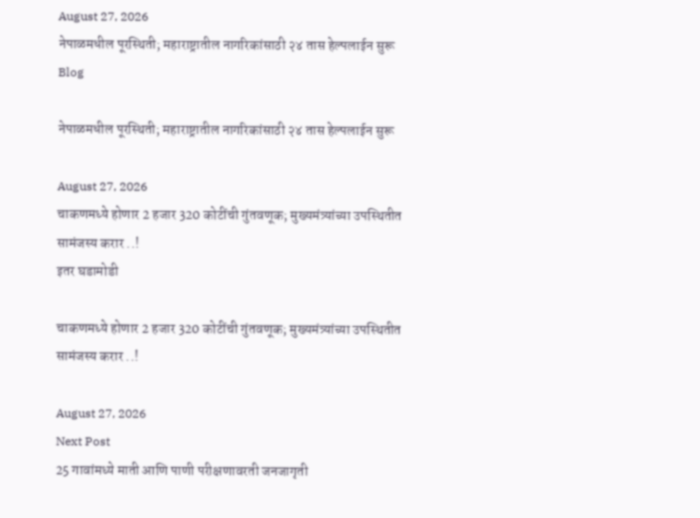August 27, 2026
नेपाळमधील पूरस्थिती; महाराष्ट्रातील नागरिकांसाठी २४ तास हेल्पलाईन सुरू
Blog

नेपाळमधील पूरस्थिती; महाराष्ट्रातील नागरिकांसाठी २४ तास हेल्पलाईन सुरू

August 27, 2026
चाकणमध्ये होणार 2 हजार 320 कोटींची गुंतवणूक; मुख्यमंत्र्यांच्या उपस्थितीत सामंजस्य करार ..!
इतर घडामोडी

चाकणमध्ये होणार 2 हजार 320 कोटींची गुंतवणूक; मुख्यमंत्र्यांच्या उपस्थितीत सामंजस्य करार ..!

August 27, 2026
Next Post
25 गावांमध्ये माती आणि पाणी परीक्षणावरती जनजागृती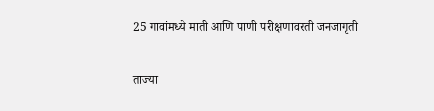25 गावांमध्ये माती आणि पाणी परीक्षणावरती जनजागृती

ताज्या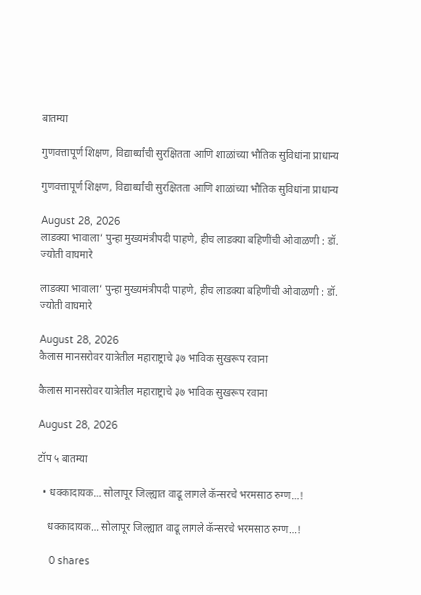बातम्या

गुणवत्तापूर्ण शिक्षण, विद्यार्थ्यांची सुरक्षितता आणि शाळांच्या भौतिक सुविधांना प्राधान्य

गुणवत्तापूर्ण शिक्षण, विद्यार्थ्यांची सुरक्षितता आणि शाळांच्या भौतिक सुविधांना प्राधान्य

August 28, 2026
लाडक्या भावाला’ पुन्हा मुख्यमंत्रीपदी पाहणे, हीच लाडक्या बहिणींची ओवाळणी : डॉ. ज्योती वाघमारे

लाडक्या भावाला’ पुन्हा मुख्यमंत्रीपदी पाहणे, हीच लाडक्या बहिणींची ओवाळणी : डॉ. ज्योती वाघमारे

August 28, 2026
कैलास मानसरोवर यात्रेतील महाराष्ट्राचे ३७ भाविक सुखरूप रवाना

कैलास मानसरोवर यात्रेतील महाराष्ट्राचे ३७ भाविक सुखरूप रवाना

August 28, 2026

टॉप ५ बातम्या

  • धक्कादायक… सोलापूर जिल्ह्यात वाढू लागले कॅन्सरचे भरमसाठ रुग्ण…!

    धक्कादायक… सोलापूर जिल्ह्यात वाढू लागले कॅन्सरचे भरमसाठ रुग्ण…!

    0 shares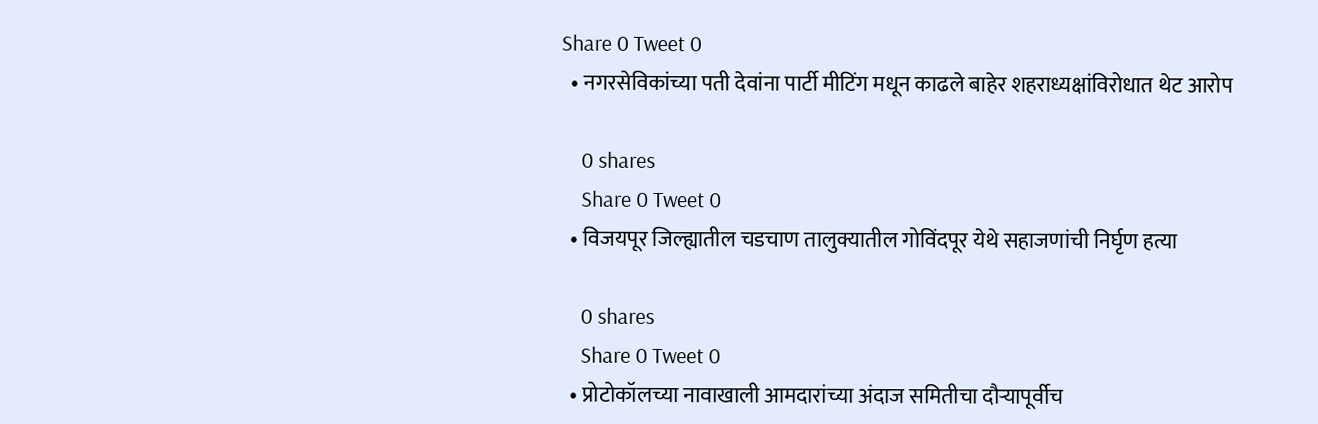Share 0 Tweet 0
  • नगरसेविकांच्या पती देवांना पार्टी मीटिंग मधून काढले बाहेर शहराध्यक्षांविरोधात थेट आरोप

    0 shares
    Share 0 Tweet 0
  • विजयपूर जिल्ह्यातील चडचाण तालुक्यातील गोविंदपूर येथे सहाजणांची निर्घृण हत्या

    0 shares
    Share 0 Tweet 0
  • प्रोटोकॉलच्या नावाखाली आमदारांच्या अंदाज समितीचा दौऱ्यापूर्वीच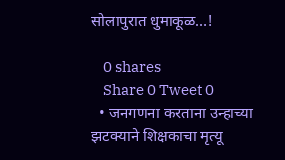सोलापुरात धुमाकूळ…!

    0 shares
    Share 0 Tweet 0
  • जनगणना करताना उन्हाच्या झटक्याने शिक्षकाचा मृत्यू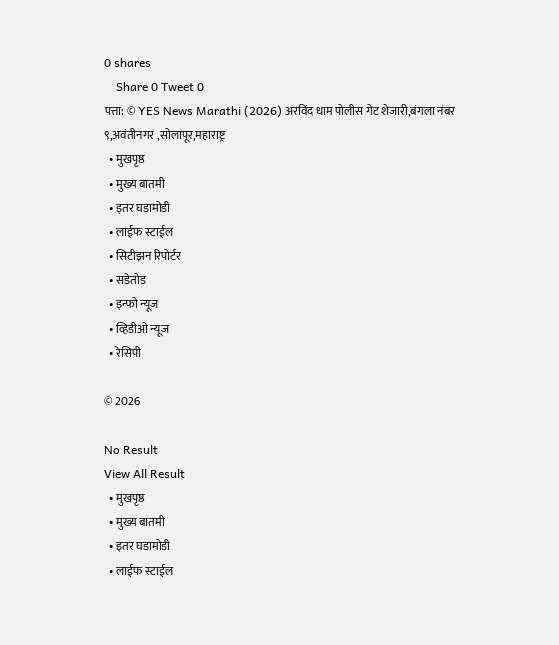0 shares
    Share 0 Tweet 0
पत्ता: © YES News Marathi (2026) अरविंद धाम पोलीस गेट शेजारी,बंगला नंबर ९,अवंतीनगर ,सोलापूर,महाराष्ट्र
  • मुखपृष्ठ
  • मुख्य बातमी
  • इतर घडामोडी
  • लाईफ स्टाईल
  • सिटीझन रिपोर्टर
  • सडेतोड
  • इन्फो न्यूज
  • व्हिडीओ न्यूज
  • रेसिपी

© 2026

No Result
View All Result
  • मुखपृष्ठ
  • मुख्य बातमी
  • इतर घडामोडी
  • लाईफ स्टाईल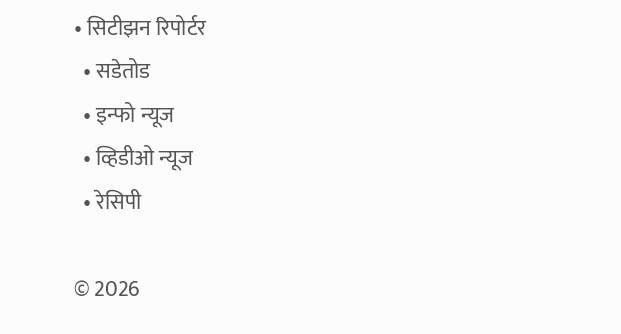• सिटीझन रिपोर्टर
  • सडेतोड
  • इन्फो न्यूज
  • व्हिडीओ न्यूज
  • रेसिपी

© 2026